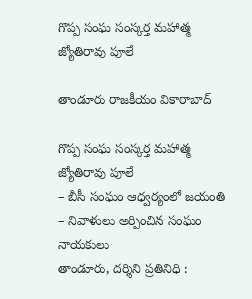గొప్ప సంఘ సంస్కర్త మహాత్మ జ్యోతిరావు పూలే

తాండూరు రాజకీయం వికారాబాద్

గొప్ప సంఘ సంస్కర్త మహాత్మ జ్యోతిరావు పూలే
– బీసీ సంఘం ఆధ్వర్యంలో జయంతి
– నివాళులు అర్పించిన సంఘం నాయకులు
తాండూరు, దర్శిని ప్రతినిధి :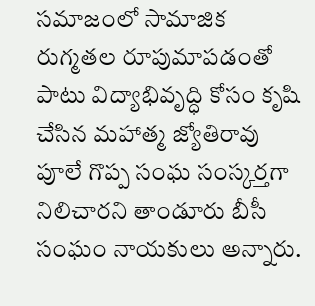సమాజంలో సామాజిక రుగ్మతల రూపుమాపడంతో పాటు విద్యాభివృద్ధి కోసం కృషి చేసిన మహాత్మ జ్యోతిరావు పూలే గొప్ప సంఘ సంస్కర్తగా నిలిచారని తాండూరు బీసీ సంఘం నాయకులు అన్నారు.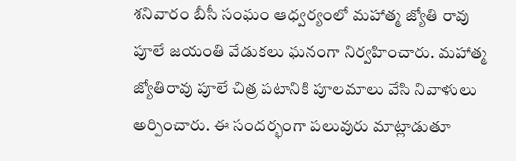శనివారం బీసీ సంఘం ఆధ్వర్యంలో మహాత్మ జ్యోతి రావు పూలే జయంతి వేడుకలు ఘనంగా నిర్వహించారు. మహాత్మ జ్యోతిరావు పూలే చిత్ర పటానికి పూలమాలు వేసి నివాళులు అర్పించారు. ఈ సందర్భంగా పలువురు మాట్లాడుతూ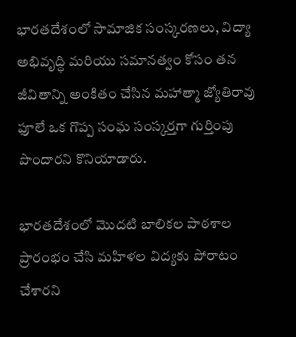భారతదేశంలో సామాజిక సంస్కరణలు, విద్యా అభివృద్ధి మరియు సమానత్వం కోసం తన జీవితాన్ని అంకితం చేసిన మహాత్మా జ్యోతిరావు ఫూలే ఒక గొప్ప సంఘ సంస్కర్తగా గుర్తింపు పొందారని కొనియాడారు.

భారతదేశంలో మొదటి బాలికల పాఠశాల ప్రారంభం చేసి మహిళల విద్యకు పోరాటం చేశారని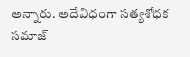అన్నారు. అదేవిధంగా సత్యశోధక సమాజ్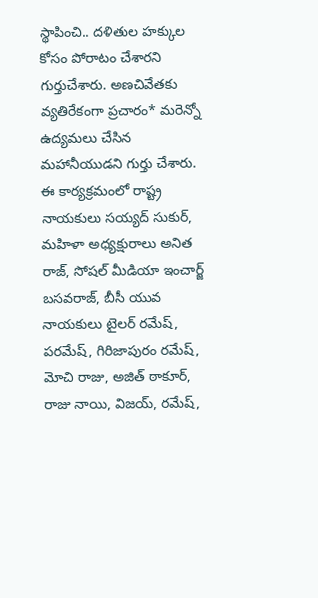స్థాపించి.. దళితుల హక్కుల కోసం పోరాటం చేశారని గుర్తుచేశారు. అణచివేతకు వ్యతిరేకంగా ప్రచారం* మరెన్నో ఉద్యమలు చేసిన మహానీయుడని గుర్తు చేశారు. ఈ కార్యక్రమంలో రాష్ట్ర నాయకులు సయ్యద్ సుకుర్, మహిళా అధ్యక్షురాలు అనిత రాజ్, సోషల్ మీడియా ఇంచార్జ్ బసవరాజ్, బీసీ యువ నాయకులు టైలర్ రమేష్, పరమేష్, గిరిజాపురం రమేష్, మోచి రాజు, అజిత్ ఠాకూర్, రాజు నాయి, విజయ్, రమేష్,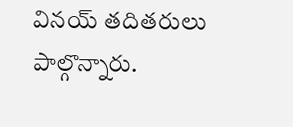వినయ్ తదితరులు పాల్గొన్నారు.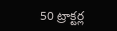50 ట్రాక్టర్ల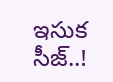ఇసుక సీజ్..!